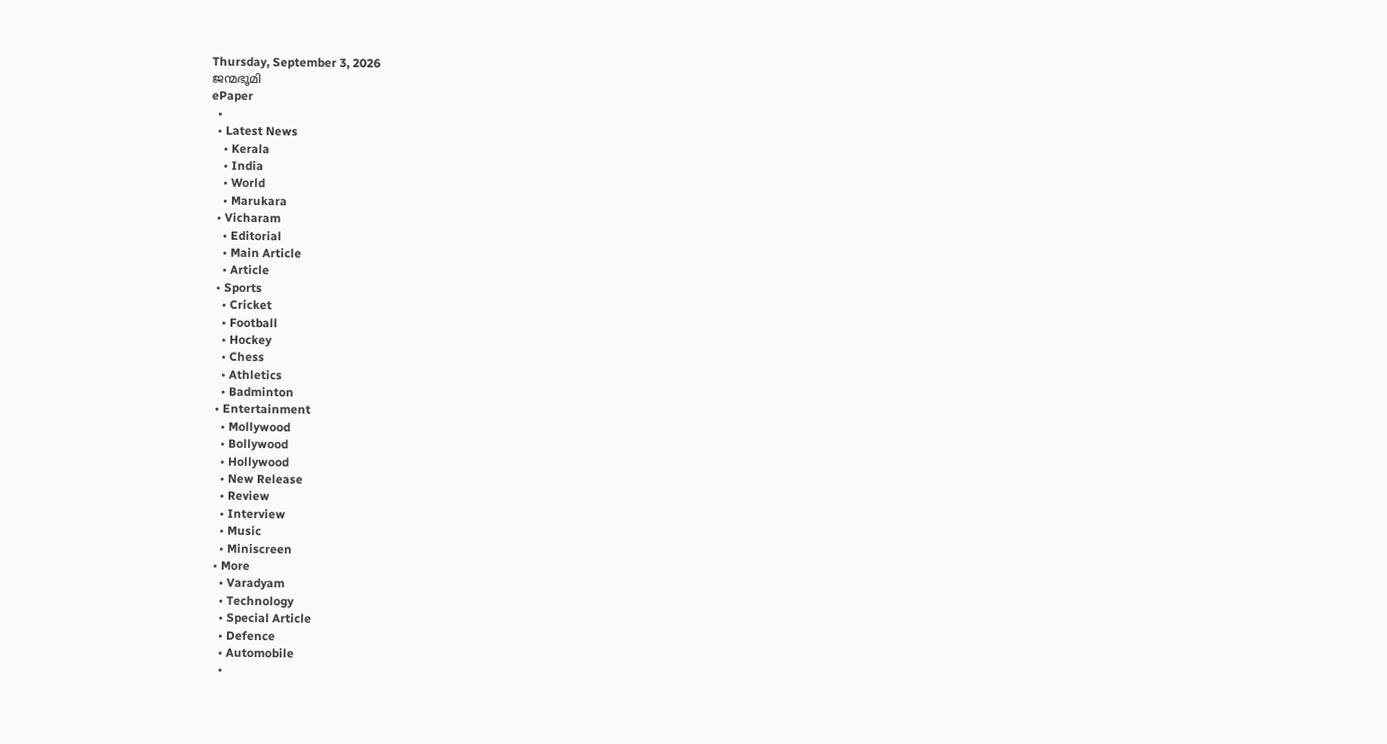Thursday, September 3, 2026
ജന്മഭൂമി
ePaper
  •
  • Latest News
    • Kerala
    • India
    • World
    • Marukara
  • Vicharam
    • Editorial
    • Main Article
    • Article
  • Sports
    • Cricket
    • Football
    • Hockey
    • Chess
    • Athletics
    • Badminton
  • Entertainment
    • Mollywood
    • Bollywood
    • Hollywood
    • New Release
    • Review
    • Interview
    • Music
    • Miniscreen
  • More
    • Varadyam
    • Technology
    • Special Article
    • Defence
    • Automobile
    •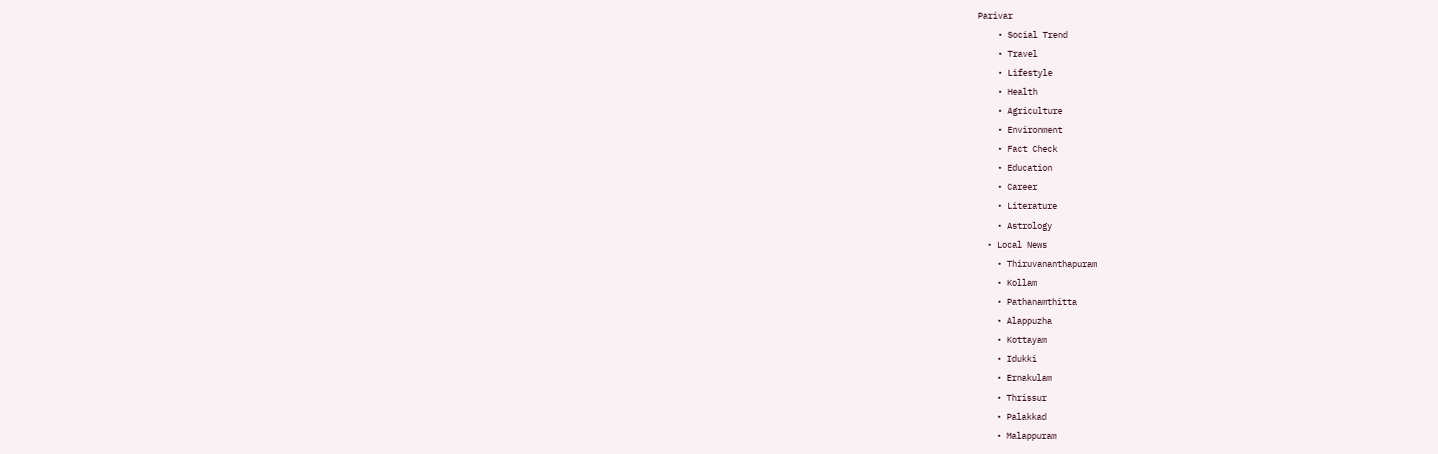Parivar
    • Social Trend
    • Travel
    • Lifestyle
    • Health
    • Agriculture
    • Environment
    • Fact Check
    • Education
    • Career
    • Literature
    • Astrology
  • Local News
    • Thiruvananthapuram
    • Kollam
    • Pathanamthitta
    • Alappuzha
    • Kottayam
    • Idukki
    • Ernakulam
    • Thrissur
    • Palakkad
    • Malappuram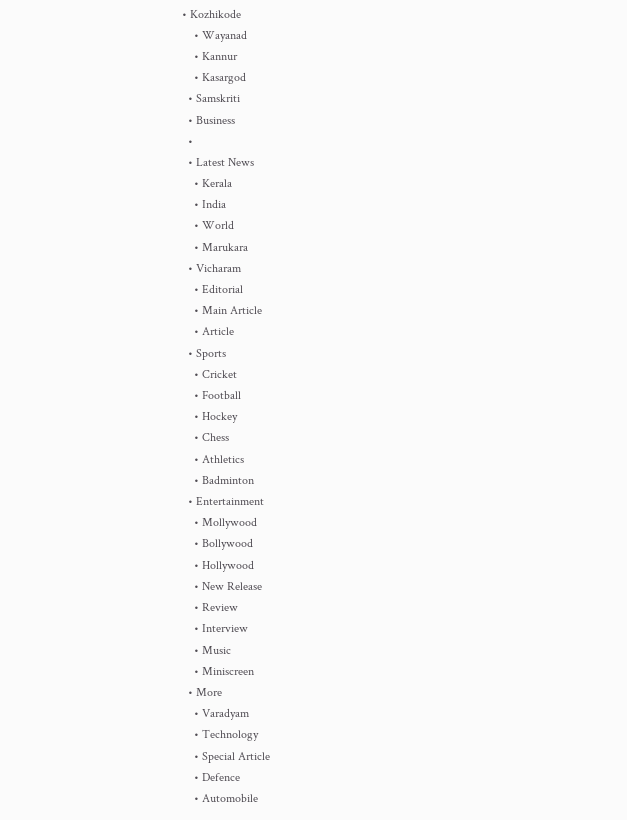• Kozhikode
    • Wayanad
    • Kannur
    • Kasargod
  • Samskriti
  • Business
  •
  • Latest News
    • Kerala
    • India
    • World
    • Marukara
  • Vicharam
    • Editorial
    • Main Article
    • Article
  • Sports
    • Cricket
    • Football
    • Hockey
    • Chess
    • Athletics
    • Badminton
  • Entertainment
    • Mollywood
    • Bollywood
    • Hollywood
    • New Release
    • Review
    • Interview
    • Music
    • Miniscreen
  • More
    • Varadyam
    • Technology
    • Special Article
    • Defence
    • Automobile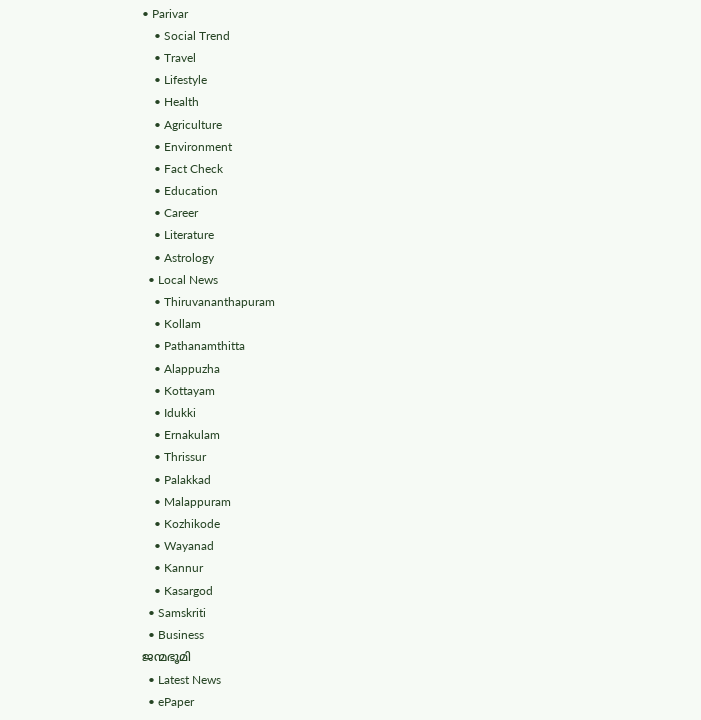• Parivar
    • Social Trend
    • Travel
    • Lifestyle
    • Health
    • Agriculture
    • Environment
    • Fact Check
    • Education
    • Career
    • Literature
    • Astrology
  • Local News
    • Thiruvananthapuram
    • Kollam
    • Pathanamthitta
    • Alappuzha
    • Kottayam
    • Idukki
    • Ernakulam
    • Thrissur
    • Palakkad
    • Malappuram
    • Kozhikode
    • Wayanad
    • Kannur
    • Kasargod
  • Samskriti
  • Business
ജന്മഭൂമി
  • Latest News
  • ePaper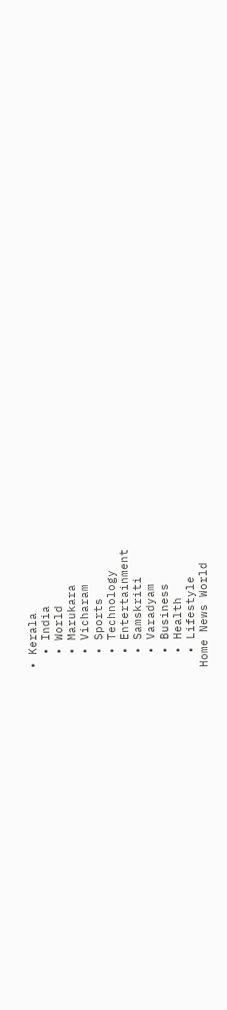• Kerala
  • India
  • World
  • Marukara
  • Vicharam
  • Sports
  • Technology
  • Entertainment
  • Samskriti
  • Varadyam
  • Business
  • Health
  • Lifestyle
Home News World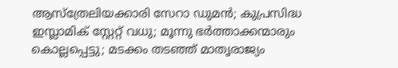ആസ്‌ത്രേലിയക്കാരി സേറാ ഡുമന്‍; കുപ്രസിദ്ധ ഇസ്ലാമിക് സ്റ്റേറ്റ് വധു; മൂന്നു ഭര്‍ത്താക്കന്മാരും കൊല്ലപ്പെട്ടു; മടക്കം തടഞ്ഞ് മാതൃരാജ്യം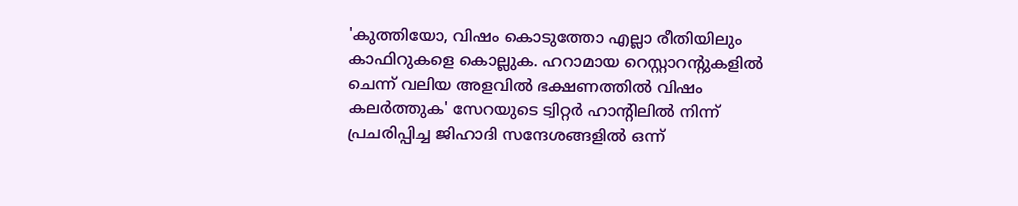'കുത്തിയോ, വിഷം കൊടുത്തോ എല്ലാ രീതിയിലും കാഫിറുകളെ കൊല്ലുക. ഹറാമായ റെസ്റ്റാറന്റുകളില്‍ ചെന്ന് വലിയ അളവില്‍ ഭക്ഷണത്തില്‍ വിഷം കലര്‍ത്തുക' സേറയുടെ ട്വിറ്റര്‍ ഹാന്റിലില്‍ നിന്ന് പ്രചരിപ്പിച്ച ജിഹാദി സന്ദേശങ്ങളില്‍ ഒന്ന്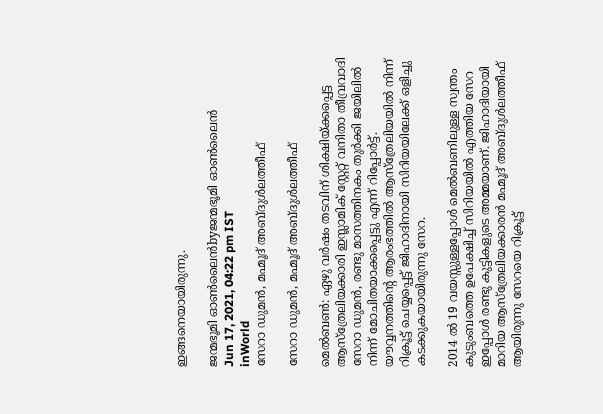ഇങ്ങനെയായിരുന്നു.

ജന്മഭൂമി ഓണ്‍ലൈന്‍byജന്മഭൂമി ഓണ്‍ലൈന്‍
Jun 17, 2021, 04:22 pm IST
inWorld
സേറാ ഡുമന്‍, മഹ്മൂദ് അബ്ദുള്‍ലത്തീഫ്

സേറാ ഡുമന്‍, മഹ്മൂദ് അബ്ദുള്‍ലത്തീഫ്

മെല്‍ബണ്‍: ഏഴു വര്‍ഷം തടവിന് ശിക്ഷിയ്‌ക്കപ്പെട്ട ആസ്‌ത്രേലിയക്കാരി ഇസ്ലാമിക് സ്റ്റേറ്റ് വനിതാ തീവ്രവാദി സേറാ ഡുമന്‍, രണ്ടു മാസത്തിനകം തുര്‍ക്കി ജയിലില്‍ നിന്ന് മോചിതയാക്കപ്പെട്ടു എന്ന് റിപ്പോര്‍ട്ട്. യൗവ്വനത്തിന്റെ ആരംഭത്തില്‍ ആസ്‌ത്രേലിയയില്‍ നിന്ന് റിക്രൂട്ട് ചെയ്യപ്പെട്ട് ജിഹാദിനായി സിറിയയിലേക്ക് ഒളിച്ചു കടക്കുകയായിരുന്നു സേറ.

2014 ല്‍ 19 വയസ്സുള്ളപ്പോള്‍ മെല്‍ബണിലുള്ള സ്വന്തം കുടുംബത്തെ ഉപേക്ഷിച്ച് സിറിയയില്‍ എത്തിയ സേറ ഇപ്പോള്‍ രണ്ടു കുട്ടികളുടെ അമ്മയാണ്. ജിഹാദിയായി മാറിയ ആസ്‌ത്രേലിയക്കാരന്‍ മഹ്മൂദ് അബ്ദുള്‍ലത്തീഫ് ആയിരുന്നു സേറയെ റിക്രൂട്ട്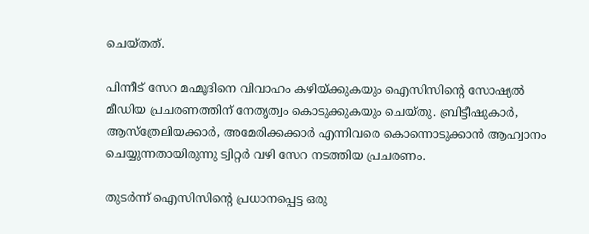ചെയ്തത്.

പിന്നീട് സേറ മഹ്മൂദിനെ വിവാഹം കഴിയ്‌ക്കുകയും ഐസിസിന്റെ സോഷ്യല്‍ മീഡിയ പ്രചരണത്തിന് നേതൃത്വം കൊടുക്കുകയും ചെയ്തു. ബ്രിട്ടീഷുകാര്‍, ആസ്‌ത്രേലിയക്കാര്‍, അമേരിക്കക്കാര്‍ എന്നിവരെ കൊന്നൊടുക്കാന്‍ ആഹ്വാനം ചെയ്യുന്നതായിരുന്നു ട്വിറ്റര്‍ വഴി സേറ നടത്തിയ പ്രചരണം.

തുടര്‍ന്ന് ഐസിസിന്റെ പ്രധാനപ്പെട്ട ഒരു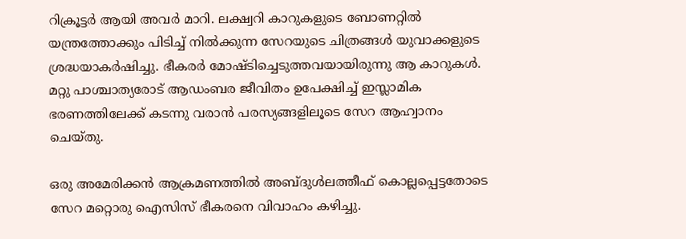റിക്രൂട്ടര്‍ ആയി അവര്‍ മാറി. ലക്ഷ്വറി കാറുകളുടെ ബോണറ്റില്‍ യന്ത്രത്തോക്കും പിടിച്ച് നില്‍ക്കുന്ന സേറയുടെ ചിത്രങ്ങള്‍ യുവാക്കളുടെ ശ്രദ്ധയാകര്‍ഷിച്ചു. ഭീകരര്‍ മോഷ്ടിച്ചെടുത്തവയായിരുന്നു ആ കാറുകള്‍. മറ്റു പാശ്ചാത്യരോട് ആഡംബര ജീവിതം ഉപേക്ഷിച്ച് ഇസ്ലാമിക ഭരണത്തിലേക്ക് കടന്നു വരാന്‍ പരസ്യങ്ങളിലൂടെ സേറ ആഹ്വാനം ചെയ്തു.

ഒരു അമേരിക്കന്‍ ആക്രമണത്തില്‍ അബ്ദുള്‍ലത്തീഫ് കൊല്ലപ്പെട്ടതോടെ സേറ മറ്റൊരു ഐസിസ് ഭീകരനെ വിവാഹം കഴിച്ചു.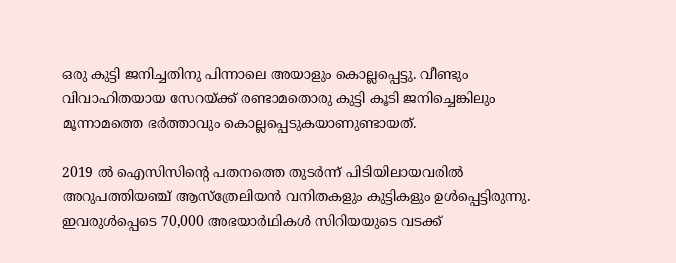ഒരു കുട്ടി ജനിച്ചതിനു പിന്നാലെ അയാളും കൊല്ലപ്പെട്ടു. വീണ്ടും വിവാഹിതയായ സേറയ്‌ക്ക് രണ്ടാമതൊരു കുട്ടി കൂടി ജനിച്ചെങ്കിലും മൂന്നാമത്തെ ഭര്‍ത്താവും കൊല്ലപ്പെടുകയാണുണ്ടായത്.

2019 ല്‍ ഐസിസിന്റെ പതനത്തെ തുടര്‍ന്ന് പിടിയിലായവരില്‍ അറുപത്തിയഞ്ച് ആസ്‌ത്രേലിയന്‍ വനിതകളും കുട്ടികളും ഉള്‍പ്പെട്ടിരുന്നു. ഇവരുള്‍പ്പെടെ 70,000 അഭയാര്‍ഥികള്‍ സിറിയയുടെ വടക്ക്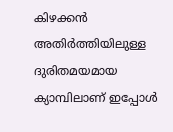കിഴക്കന്‍ അതിര്‍ത്തിയിലുള്ള ദുരിതമയമായ ക്യാമ്പിലാണ് ഇപ്പോള്‍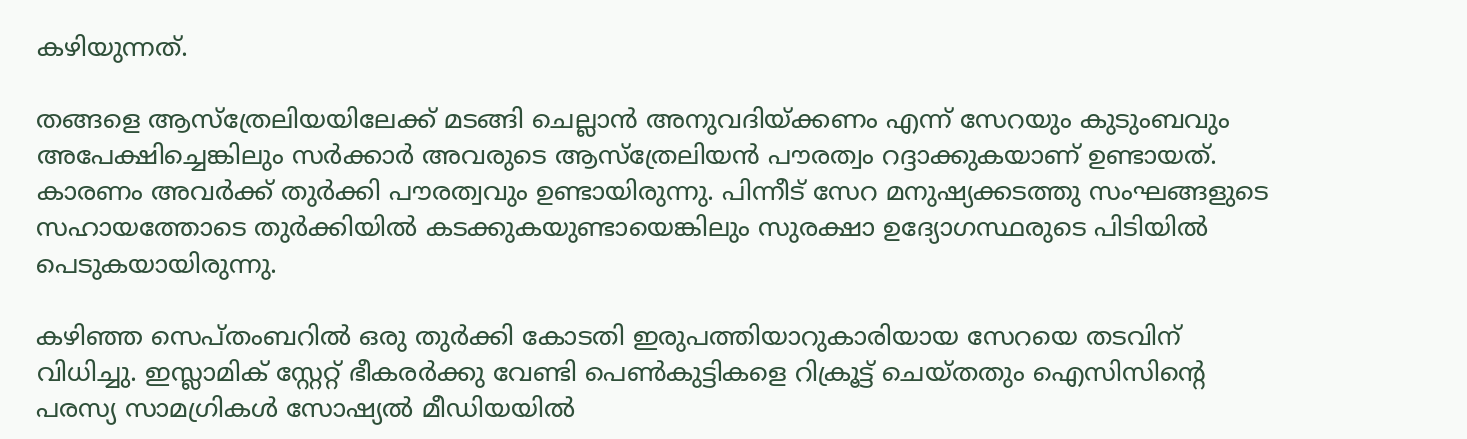കഴിയുന്നത്.

തങ്ങളെ ആസ്‌ത്രേലിയയിലേക്ക് മടങ്ങി ചെല്ലാന്‍ അനുവദിയ്‌ക്കണം എന്ന് സേറയും കുടുംബവും അപേക്ഷിച്ചെങ്കിലും സര്‍ക്കാര്‍ അവരുടെ ആസ്‌ത്രേലിയന്‍ പൗരത്വം റദ്ദാക്കുകയാണ് ഉണ്ടായത്. കാരണം അവര്‍ക്ക് തുര്‍ക്കി പൗരത്വവും ഉണ്ടായിരുന്നു. പിന്നീട് സേറ മനുഷ്യക്കടത്തു സംഘങ്ങളുടെ സഹായത്തോടെ തുര്‍ക്കിയില്‍ കടക്കുകയുണ്ടായെങ്കിലും സുരക്ഷാ ഉദ്യോഗസ്ഥരുടെ പിടിയില്‍ പെടുകയായിരുന്നു.

കഴിഞ്ഞ സെപ്തംബറില്‍ ഒരു തുര്‍ക്കി കോടതി ഇരുപത്തിയാറുകാരിയായ സേറയെ തടവിന് വിധിച്ചു. ഇസ്ലാമിക് സ്റ്റേറ്റ് ഭീകരര്‍ക്കു വേണ്ടി പെണ്‍കുട്ടികളെ റിക്രൂട്ട് ചെയ്തതും ഐസിസിന്റെ പരസ്യ സാമഗ്രികള്‍ സോഷ്യല്‍ മീഡിയയില്‍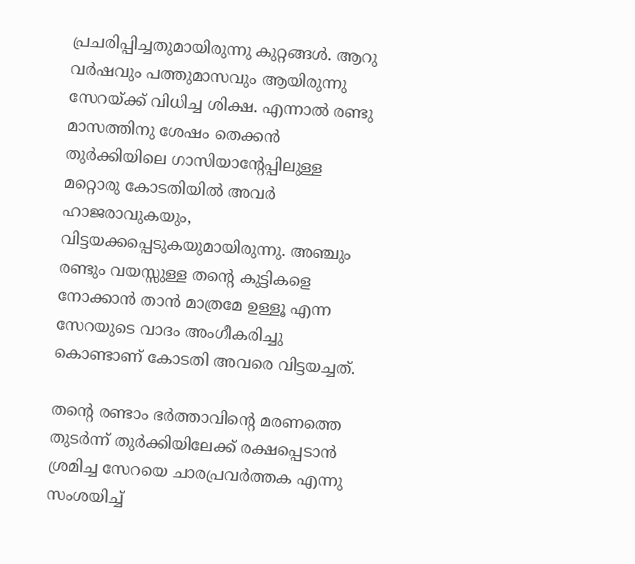പ്രചരിപ്പിച്ചതുമായിരുന്നു കുറ്റങ്ങള്‍. ആറു വര്‍ഷവും പത്തുമാസവും ആയിരുന്നു സേറയ്‌ക്ക് വിധിച്ച ശിക്ഷ. എന്നാല്‍ രണ്ടു മാസത്തിനു ശേഷം തെക്കന്‍ തുര്‍ക്കിയിലെ ഗാസിയാന്റേപ്പിലുള്ള മറ്റൊരു കോടതിയില്‍ അവര്‍ ഹാജരാവുകയും, വിട്ടയക്കപ്പെടുകയുമായിരുന്നു. അഞ്ചും രണ്ടും വയസ്സുള്ള തന്റെ കുട്ടികളെ നോക്കാന്‍ താന്‍ മാത്രമേ ഉള്ളൂ എന്ന സേറയുടെ വാദം അംഗീകരിച്ചു കൊണ്ടാണ് കോടതി അവരെ വിട്ടയച്ചത്.

തന്റെ രണ്ടാം ഭര്‍ത്താവിന്റെ മരണത്തെ തുടര്‍ന്ന് തുര്‍ക്കിയിലേക്ക് രക്ഷപ്പെടാന്‍ ശ്രമിച്ച സേറയെ ചാരപ്രവര്‍ത്തക എന്നു സംശയിച്ച്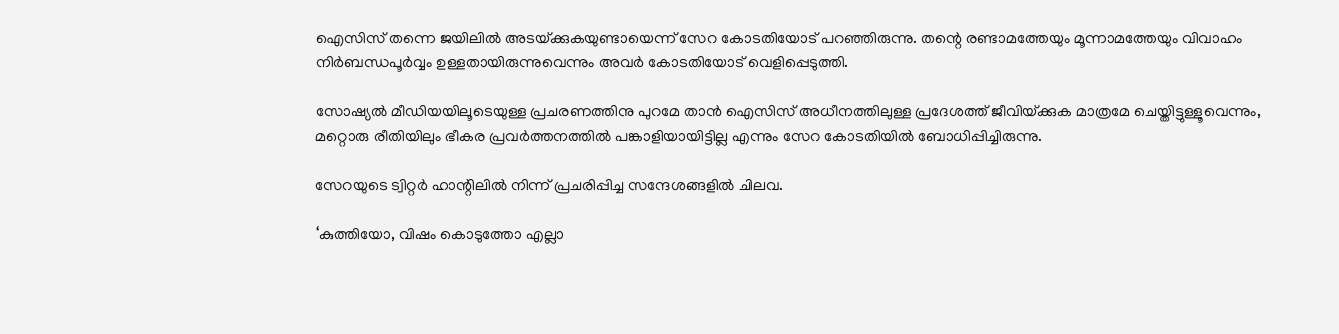ഐസിസ് തന്നെ ജയിലില്‍ അടയ്‌ക്കുകയുണ്ടായെന്ന് സേറ കോടതിയോട് പറഞ്ഞിരുന്നു. തന്റെ രണ്ടാമത്തേയും മൂന്നാമത്തേയും വിവാഹം നിര്‍ബന്ധപൂര്‍വ്വം ഉള്ളതായിരുന്നുവെന്നും അവര്‍ കോടതിയോട് വെളിപ്പെടുത്തി.

സോഷ്യല്‍ മീഡിയയിലൂടെയുള്ള പ്രചരണത്തിനു പുറമേ താന്‍ ഐസിസ് അധീനത്തിലുള്ള പ്രദേശത്ത് ജീവിയ്‌ക്കുക മാത്രമേ ചെയ്തിട്ടുള്ളൂവെന്നും, മറ്റൊരു രീതിയിലും ഭീകര പ്രവര്‍ത്തനത്തില്‍ പങ്കാളിയായിട്ടില്ല എന്നും സേറ കോടതിയില്‍ ബോധിപ്പിച്ചിരുന്നു.

സേറയുടെ ട്വിറ്റര്‍ ഹാന്റിലില്‍ നിന്ന് പ്രചരിപ്പിച്ച സന്ദേശങ്ങളില്‍ ചിലവ.

‘കുത്തിയോ, വിഷം കൊടുത്തോ എല്ലാ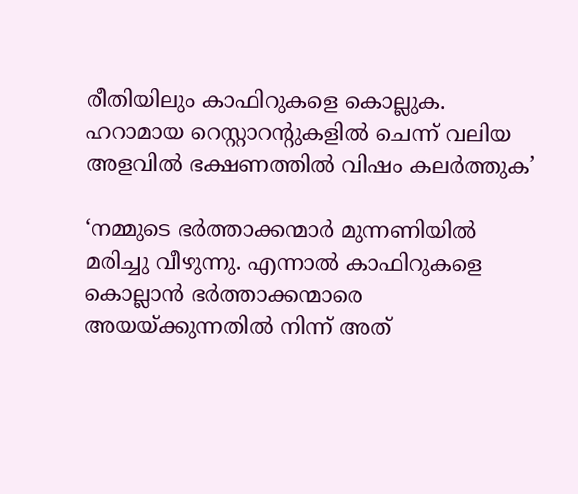രീതിയിലും കാഫിറുകളെ കൊല്ലുക. ഹറാമായ റെസ്റ്റാറന്റുകളില്‍ ചെന്ന് വലിയ അളവില്‍ ഭക്ഷണത്തില്‍ വിഷം കലര്‍ത്തുക’

‘നമ്മുടെ ഭര്‍ത്താക്കന്മാര്‍ മുന്നണിയില്‍ മരിച്ചു വീഴുന്നു. എന്നാല്‍ കാഫിറുകളെ കൊല്ലാന്‍ ഭര്‍ത്താക്കന്മാരെ അയയ്‌ക്കുന്നതില്‍ നിന്ന് അത്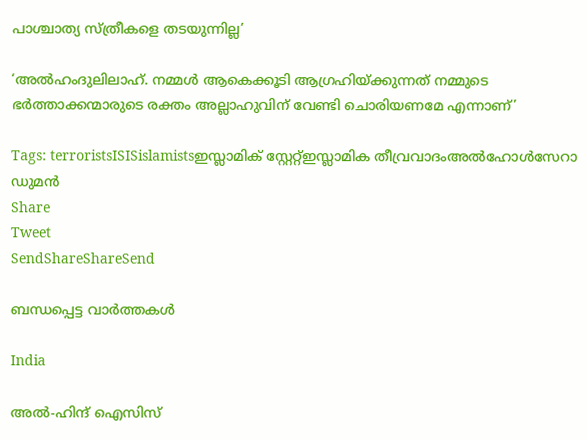പാശ്ചാത്യ സ്ത്രീകളെ തടയുന്നില്ല’

‘അല്‍ഹംദുലിലാഹ്. നമ്മള്‍ ആകെക്കൂടി ആഗ്രഹിയ്‌ക്കുന്നത് നമ്മുടെ ഭര്‍ത്താക്കന്മാരുടെ രക്തം അല്ലാഹുവിന് വേണ്ടി ചൊരിയണമേ എന്നാണ്’

Tags: terroristsISISislamistsഇസ്ലാമിക് സ്റ്റേറ്റ്ഇസ്ലാമിക തീവ്രവാദംഅല്‍ഹോള്‍സേറാ ഡുമന്‍
Share
Tweet
SendShareShareSend

ബന്ധപ്പെട്ട വാര്‍ത്തകള്‍

India

അൽ-ഹിന്ദ് ഐസിസ്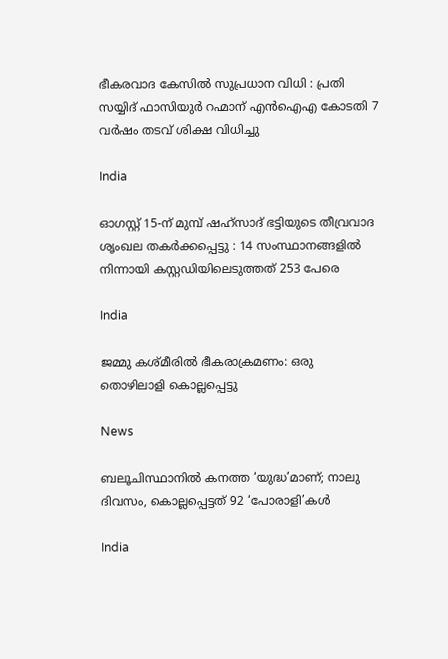ഭീകരവാദ കേസിൽ സുപ്രധാന വിധി : പ്രതി സയ്യിദ് ഫാസിയുർ റഹ്മാന് എൻഐഎ കോടതി 7 വർഷം തടവ് ശിക്ഷ വിധിച്ചു

India

ഓഗസ്റ്റ് 15-ന് മുമ്പ് ഷഹ്‌സാദ് ഭട്ടിയുടെ തീവ്രവാദ ശൃംഖല തകർക്കപ്പെട്ടു : 14 സംസ്ഥാനങ്ങളിൽ നിന്നായി കസ്റ്റഡിയിലെടുത്തത് 253 പേരെ

India

ജമ്മു കശ്മീരില്‍ ഭീകരാക്രമണം: ഒരു തൊഴിലാളി കൊല്ലപ്പെട്ടു

News

ബലൂചിസ്ഥാനിൽ കനത്ത ‘യുദ്ധ’മാണ്; നാലു ദിവസം, കൊല്ലപ്പെട്ടത് 92 ‘പോരാളി’കൾ

India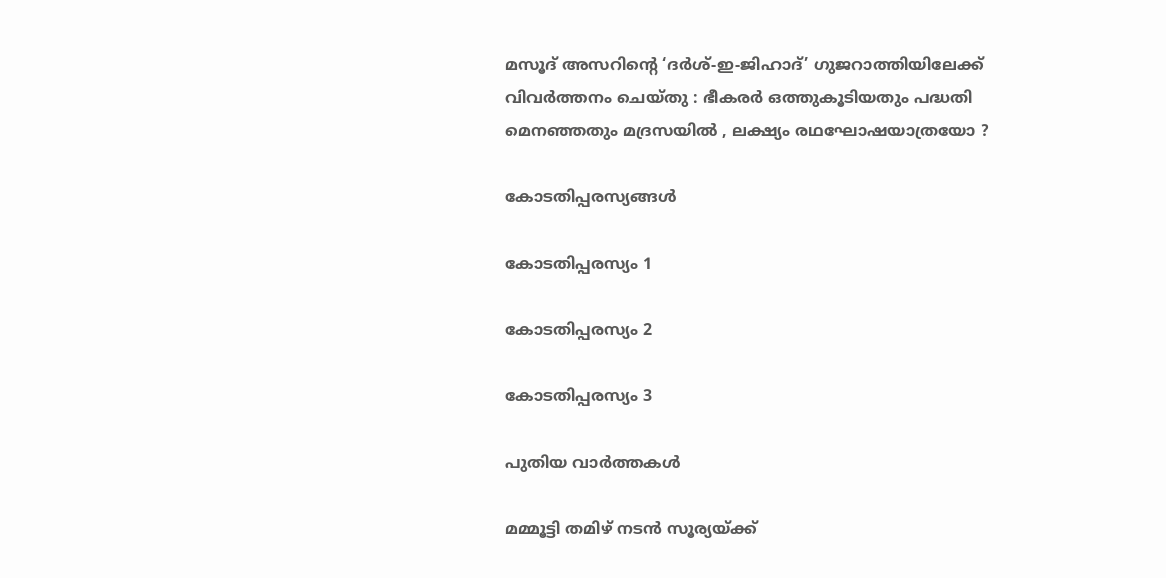മസൂദ് അസറിന്റെ ‘ദർശ്-ഇ-ജിഹാദ്’ ഗുജറാത്തിയിലേക്ക് വിവർത്തനം ചെയ്തു : ഭീകരർ ഒത്തുകൂടിയതും പദ്ധതി മെനഞ്ഞതും മദ്രസയിൽ , ലക്ഷ്യം രഥഘോഷയാത്രയോ ?

കോടതിപ്പരസ്യങ്ങള്‍

കോടതിപ്പരസ്യം 1

കോടതിപ്പരസ്യം 2

കോടതിപ്പരസ്യം 3

പുതിയ വാര്‍ത്തകള്‍

മമ്മൂട്ടി തമിഴ് നടന്‍ സൂര്യയ്‌ക്ക്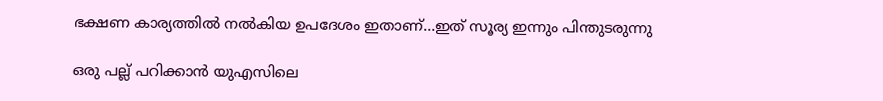ഭക്ഷണ കാര്യത്തില്‍ നല്‍കിയ ഉപദേശം ഇതാണ്…ഇത് സൂര്യ ഇന്നും പിന്തുടരുന്നു

ഒരു പല്ല് പറിക്കാന്‍ യുഎസിലെ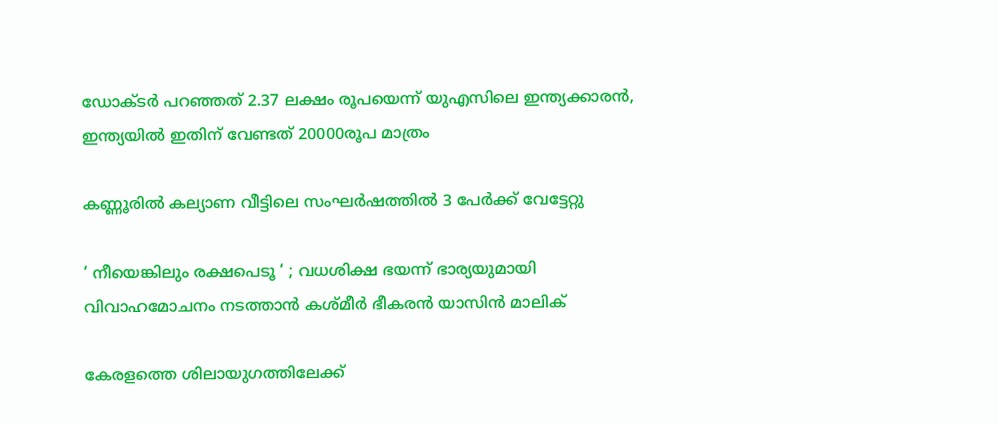ഡോക്ടര്‍ പറഞ്ഞത് 2.37 ലക്ഷം രൂപയെന്ന് യുഎസിലെ ഇന്ത്യക്കാരന്‍, ഇന്ത്യയില്‍ ഇതിന് വേണ്ടത് 20000രൂപ മാത്രം

കണ്ണൂരില്‍ കല്യാണ വീട്ടിലെ സംഘര്‍ഷത്തില്‍ 3 പേര്‍ക്ക് വേട്ടേറ്റു

‘ നീയെങ്കിലും രക്ഷപെടൂ ‘ ; വധശിക്ഷ ഭയന്ന് ഭാര്യയുമായി വിവാഹമോചനം നടത്താൻ കശ്മീർ ഭീകരൻ യാസിൻ മാലിക്

കേരളത്തെ ശിലായുഗത്തിലേക്ക്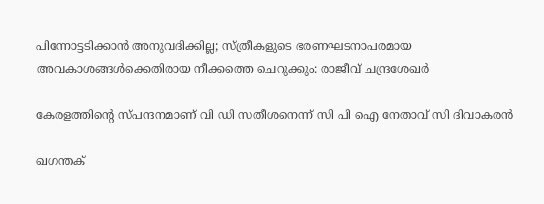പിന്നോട്ടടിക്കാന്‍ അനുവദിക്കില്ല; സ്ത്രീകളുടെ ഭരണഘടനാപരമായ അവകാശങ്ങള്‍ക്കെതിരായ നീക്കത്തെ ചെറുക്കും: രാജീവ് ചന്ദ്രശേഖര്‍

കേരളത്തിന്റെ സ്പന്ദനമാണ് വി ഡി സതീശനെന്ന് സി പി ഐ നേതാവ് സി ദിവാകരന്‍

ഖഗന്തക്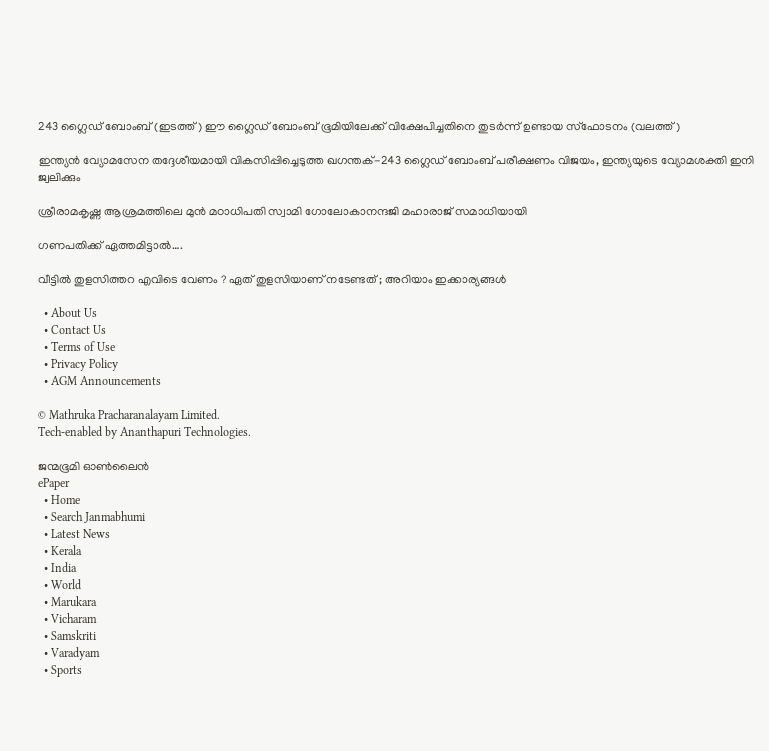243 ഗ്ലൈഡ് ബോംബ് (ഇടത്ത്) ഈ ഗ്ലൈഡ് ബോംബ് ഭൂമിയിലേക്ക് വിക്ഷേപിച്ചതിനെ തുടര്‍ന്ന് ഉണ്ടായ സ്ഫോടനം (വലത്ത്)

ഇന്ത്യൻ വ്യോമസേന തദ്ദേശീയമായി വികസിപ്പിച്ചെടുത്ത ഖഗന്തക്-243 ഗ്ലൈഡ് ബോംബ് പരീക്ഷണം വിജയം, ഇന്ത്യയുടെ വ്യോമശക്തി ഇനി ജ്വലിക്കും

ശ്രീരാമകൃഷ്ണ ആശ്രമത്തിലെ മുന്‍ മഠാധിപതി സ്വാമി ഗോലോകാനന്ദജി മഹാരാജ് സമാധിയായി

ഗണപതിക്ക്‌ ഏത്തമിട്ടാൽ….

വീട്ടിൽ തുളസിത്തറ എവിടെ വേണം ? ഏത് തുളസിയാണ് നടേണ്ടത് ; അറിയാം ഇക്കാര്യങ്ങൾ

  • About Us
  • Contact Us
  • Terms of Use
  • Privacy Policy
  • AGM Announcements

© Mathruka Pracharanalayam Limited.
Tech-enabled by Ananthapuri Technologies.

ജന്മഭൂമി ഓണ്‍ലൈന്‍
ePaper
  • Home
  • Search Janmabhumi
  • Latest News
  • Kerala
  • India
  • World
  • Marukara
  • Vicharam
  • Samskriti
  • Varadyam
  • Sports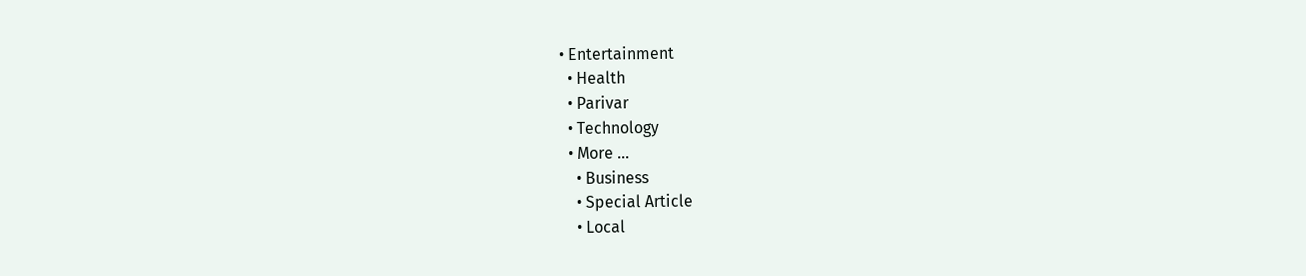• Entertainment
  • Health
  • Parivar
  • Technology
  • More …
    • Business
    • Special Article
    • Local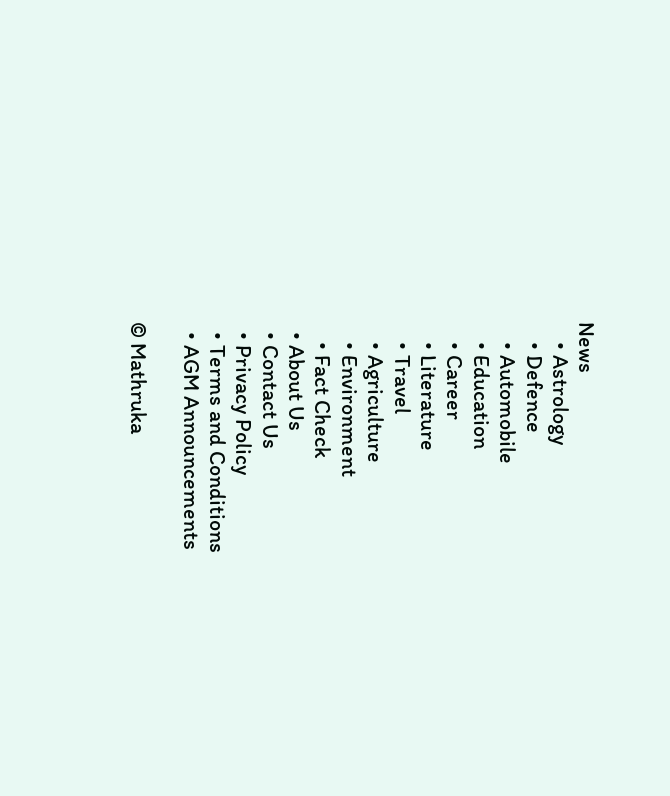News
    • Astrology
    • Defence
    • Automobile
    • Education
    • Career
    • Literature
    • Travel
    • Agriculture
    • Environment
    • Fact Check
  • About Us
  • Contact Us
  • Privacy Policy
  • Terms and Conditions
  • AGM Announcements

© Mathruka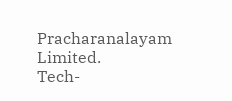Pracharanalayam Limited.
Tech-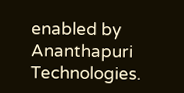enabled by Ananthapuri Technologies.